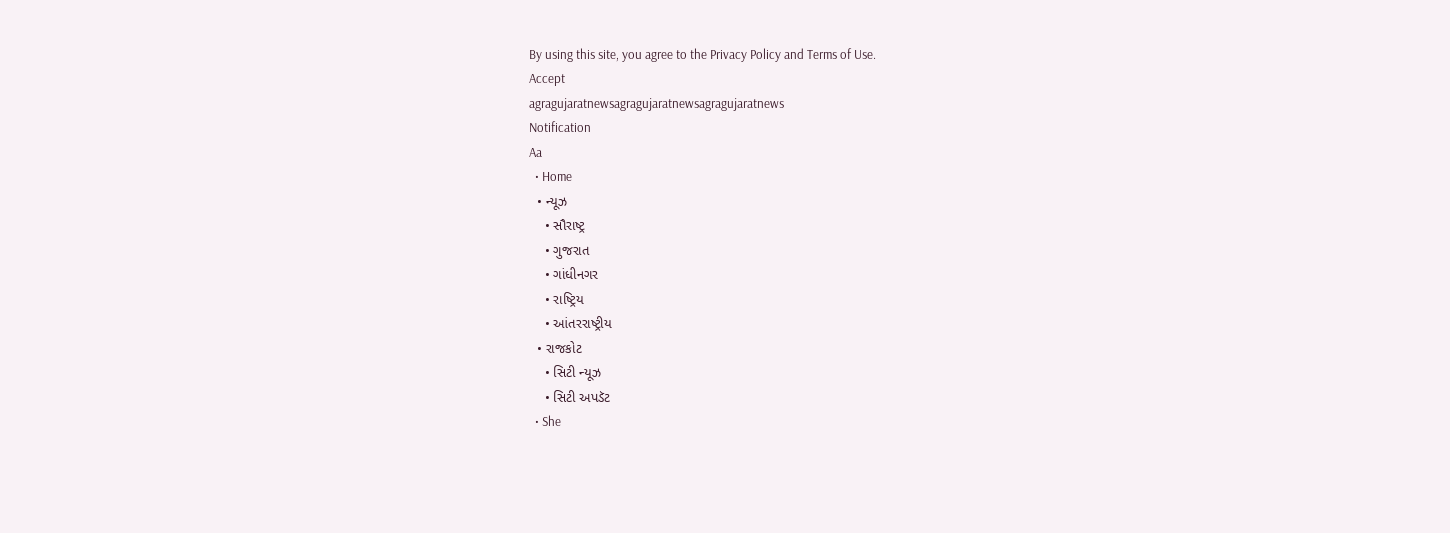By using this site, you agree to the Privacy Policy and Terms of Use.
Accept
agragujaratnewsagragujaratnewsagragujaratnews
Notification
Aa
  • Home
  • ન્યૂઝ
    • સૌરાષ્ટ્ર
    • ગુજરાત
    • ગાંધીનગર
    • રાષ્ટ્રિય
    • આંતરરાષ્ટ્રીય
  • રાજકોટ
    • સિટી ન્યૂઝ
    • સિટી અપડૅટ
  • She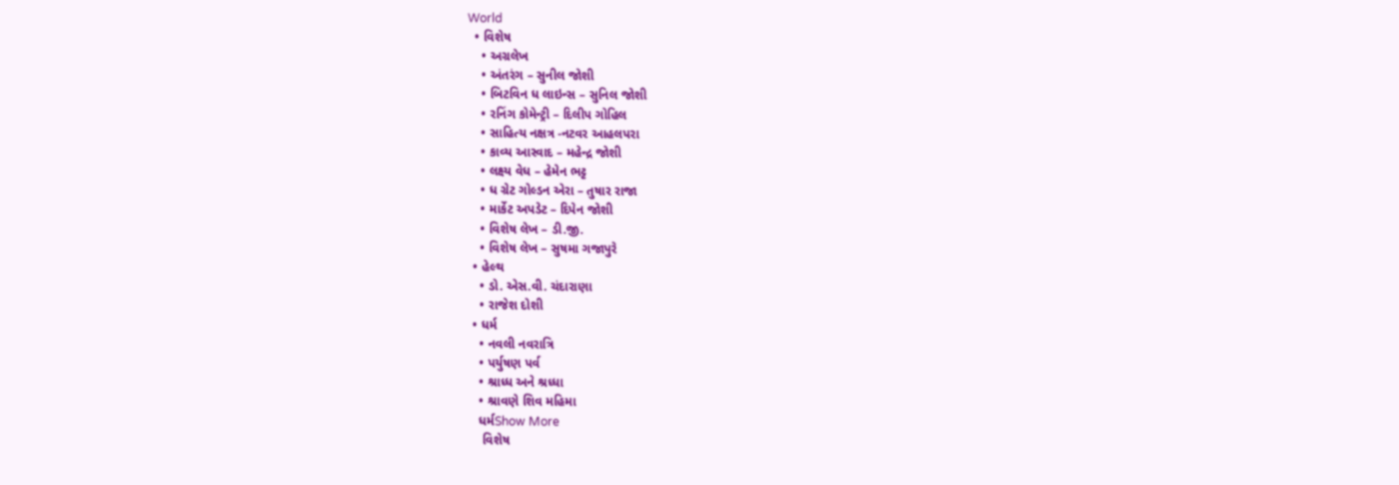World
  • વિશેષ
    • અગ્રલેખ
    • અંતરંગ – સુનીલ જોશી
    • બિટવિન ધ લાઇન્સ – સુનિલ જોશી
    • રનિંગ કોમેન્ટ્રી – દિલીપ ગોહિલ
    • સાહિત્ય નક્ષત્ર -નટવર આહલપરા
    • કાવ્ય આસ્વાદ – મહેન્દ્ર જોશી
    • લક્ષ્ય વેધ – હેમેન ભટ્ટ
    • ધ ગ્રેટ ગોલ્ડન એરા – તુષાર રાજા
    • માર્કેટ અપડેટ – દિપેન જોશી
    • વિશેષ લેખ – ડી.જી.
    • વિશેષ લેખ – સુષમા ગજાપુરે
  • હેલ્થ
    • ડો. એસ.વી. ચંદારાણા
    • રાજેશ દોશી
  • ધર્મ
    • નવલી નવરાત્રિ
    • પર્યુષણ પર્વ
    • શ્રાધ્ધ અને શ્રધ્ધા
    • શ્રાવણે શિવ મહિમા
    ધર્મShow More
     વિશેષ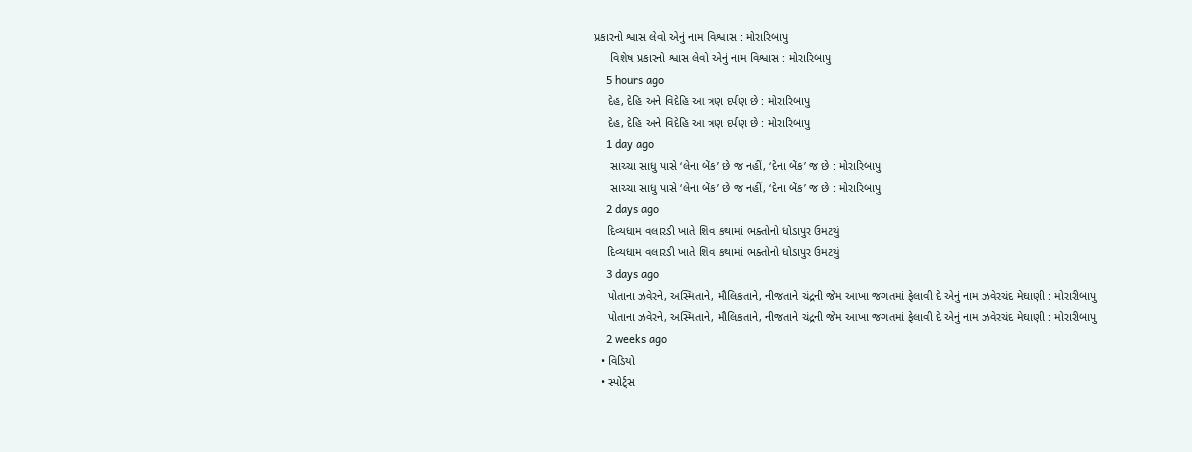પ્રકારનો શ્વાસ લેવો એનું નામ વિશ્વાસ : મોરારિબાપુ
     વિશેષ પ્રકારનો શ્વાસ લેવો એનું નામ વિશ્વાસ : મોરારિબાપુ
    5 hours ago
    દેહ, દેહિ અને વિદેહિ આ ત્રણ દર્પણ છે : મોરારિબાપુ
    દેહ, દેહિ અને વિદેહિ આ ત્રણ દર્પણ છે : મોરારિબાપુ
    1 day ago
     સાચ્ચા સાધુ પાસે ‘લેના બેંક’ છે જ નહીં, ‘દેના બેંક’ જ છે : મોરારિબાપુ
     સાચ્ચા સાધુ પાસે ‘લેના બેંક’ છે જ નહીં, ‘દેના બેંક’ જ છે : મોરારિબાપુ
    2 days ago
    દિવ્યધામ વલારડી ખાતે શિવ કથામાં ભક્તોનો ધોડાપુર ઉમટયું
    દિવ્યધામ વલારડી ખાતે શિવ કથામાં ભક્તોનો ધોડાપુર ઉમટયું
    3 days ago
    પોતાના ઝવેરને, અસ્મિતાને, મૌલિકતાને, નીજતાને ચંદ્રની જેમ આખા જગતમાં ફેલાવી દે એનું નામ ઝવેરચંદ મેઘાણી : મોરારીબાપુ
    પોતાના ઝવેરને, અસ્મિતાને, મૌલિકતાને, નીજતાને ચંદ્રની જેમ આખા જગતમાં ફેલાવી દે એનું નામ ઝવેરચંદ મેઘાણી : મોરારીબાપુ
    2 weeks ago
  • વિડિયો
  • સ્પોર્ટ્સ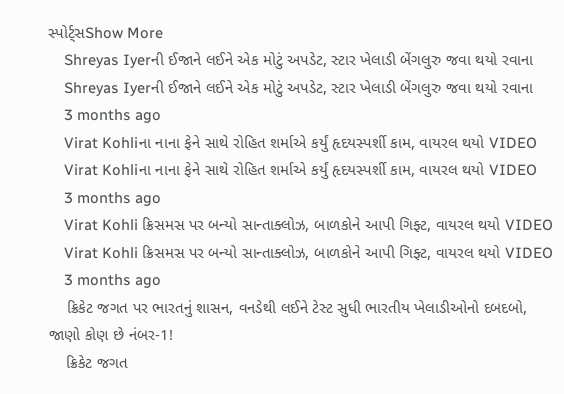સ્પોર્ટ્સShow More
    Shreyas Iyerની ઈજાને લઈને એક મોટું અપડેટ, સ્ટાર ખેલાડી બેંગલુરુ જવા થયો રવાના
    Shreyas Iyerની ઈજાને લઈને એક મોટું અપડેટ, સ્ટાર ખેલાડી બેંગલુરુ જવા થયો રવાના
    3 months ago
    Virat Kohliના નાના ફેને સાથે રોહિત શર્માએ કર્યું હૃદયસ્પર્શી કામ, વાયરલ થયો VIDEO
    Virat Kohliના નાના ફેને સાથે રોહિત શર્માએ કર્યું હૃદયસ્પર્શી કામ, વાયરલ થયો VIDEO
    3 months ago
    Virat Kohli ક્રિસમસ પર બન્યો સાન્તાક્લોઝ, બાળકોને આપી ગિફ્ટ, વાયરલ થયો VIDEO
    Virat Kohli ક્રિસમસ પર બન્યો સાન્તાક્લોઝ, બાળકોને આપી ગિફ્ટ, વાયરલ થયો VIDEO
    3 months ago
    ક્રિકેટ જગત પર ભારતનું શાસન, વનડેથી લઈને ટેસ્ટ સુધી ભારતીય ખેલાડીઓનો દબદબો, જાણો કોણ છે નંબર-1!
    ક્રિકેટ જગત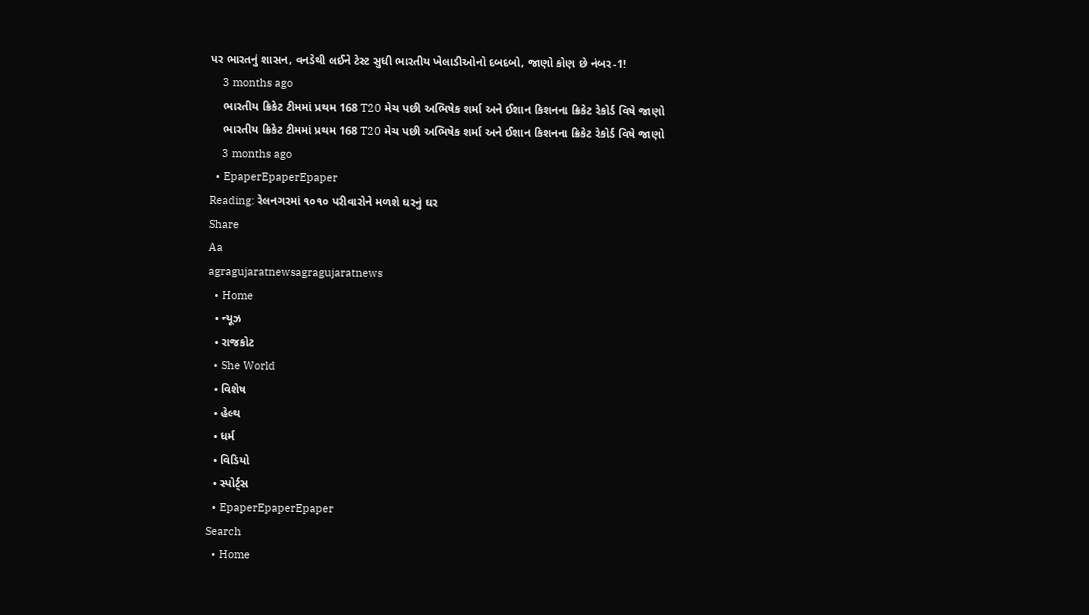પર ભારતનું શાસન, વનડેથી લઈને ટેસ્ટ સુધી ભારતીય ખેલાડીઓનો દબદબો, જાણો કોણ છે નંબર-1!
    3 months ago
    ભારતીય ક્રિકેટ ટીમમાં પ્રથમ 168 T20 મેચ પછી અભિષેક શર્મા અને ઈશાન કિશનના ક્રિકેટ રેકોર્ડ વિષે જાણો
    ભારતીય ક્રિકેટ ટીમમાં પ્રથમ 168 T20 મેચ પછી અભિષેક શર્મા અને ઈશાન કિશનના ક્રિકેટ રેકોર્ડ વિષે જાણો
    3 months ago
  • EpaperEpaperEpaper
Reading: રેલનગરમાં ૧૦૧૦ પરીવારોને મળશે ઘરનું ઘર
Share
Aa
agragujaratnewsagragujaratnews
  • Home
  • ન્યૂઝ
  • રાજકોટ
  • She World
  • વિશેષ
  • હેલ્થ
  • ધર્મ
  • વિડિયો
  • સ્પોર્ટ્સ
  • EpaperEpaperEpaper
Search
  • Home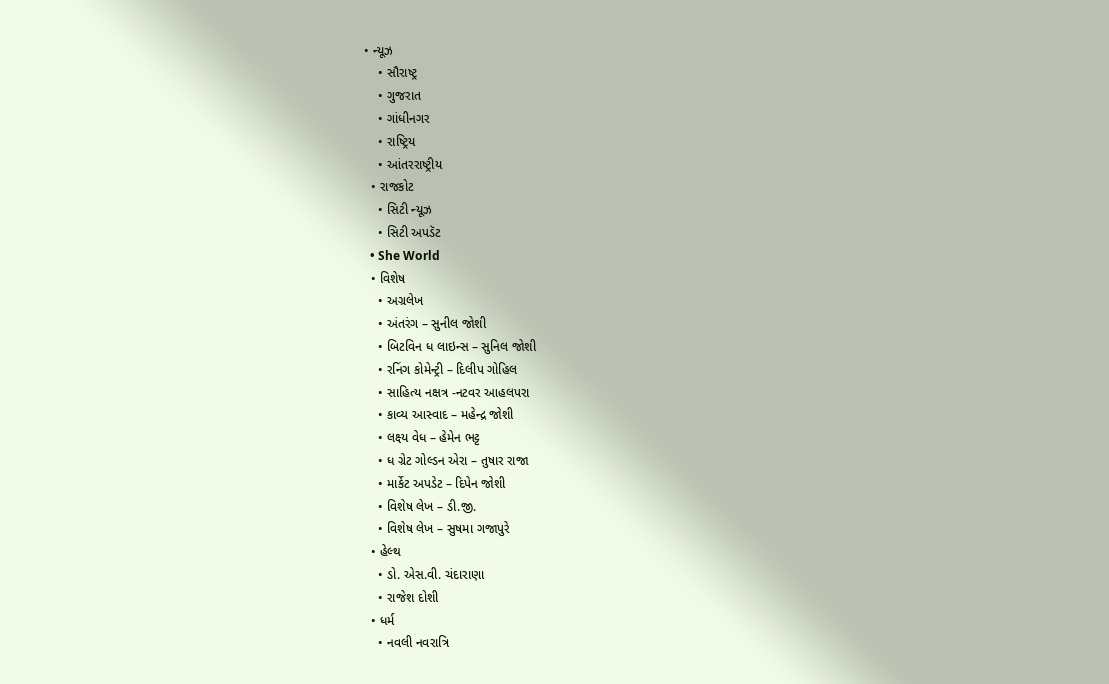• ન્યૂઝ
    • સૌરાષ્ટ્ર
    • ગુજરાત
    • ગાંધીનગર
    • રાષ્ટ્રિય
    • આંતરરાષ્ટ્રીય
  • રાજકોટ
    • સિટી ન્યૂઝ
    • સિટી અપડૅટ
  • She World
  • વિશેષ
    • અગ્રલેખ
    • અંતરંગ – સુનીલ જોશી
    • બિટવિન ધ લાઇન્સ – સુનિલ જોશી
    • રનિંગ કોમેન્ટ્રી – દિલીપ ગોહિલ
    • સાહિત્ય નક્ષત્ર -નટવર આહલપરા
    • કાવ્ય આસ્વાદ – મહેન્દ્ર જોશી
    • લક્ષ્ય વેધ – હેમેન ભટ્ટ
    • ધ ગ્રેટ ગોલ્ડન એરા – તુષાર રાજા
    • માર્કેટ અપડેટ – દિપેન જોશી
    • વિશેષ લેખ – ડી.જી.
    • વિશેષ લેખ – સુષમા ગજાપુરે
  • હેલ્થ
    • ડો. એસ.વી. ચંદારાણા
    • રાજેશ દોશી
  • ધર્મ
    • નવલી નવરાત્રિ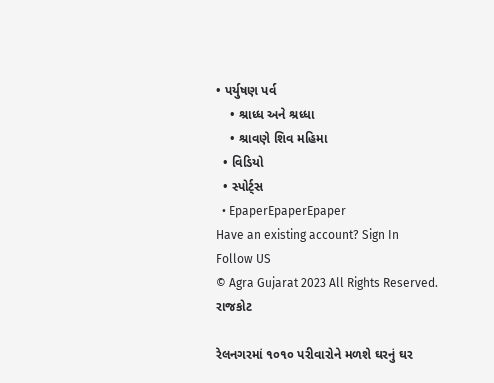• પર્યુષણ પર્વ
    • શ્રાધ્ધ અને શ્રધ્ધા
    • શ્રાવણે શિવ મહિમા
  • વિડિયો
  • સ્પોર્ટ્સ
  • EpaperEpaperEpaper
Have an existing account? Sign In
Follow US
© Agra Gujarat 2023 All Rights Reserved.
રાજકોટ

રેલનગરમાં ૧૦૧૦ પરીવારોને મળશે ઘરનું ઘર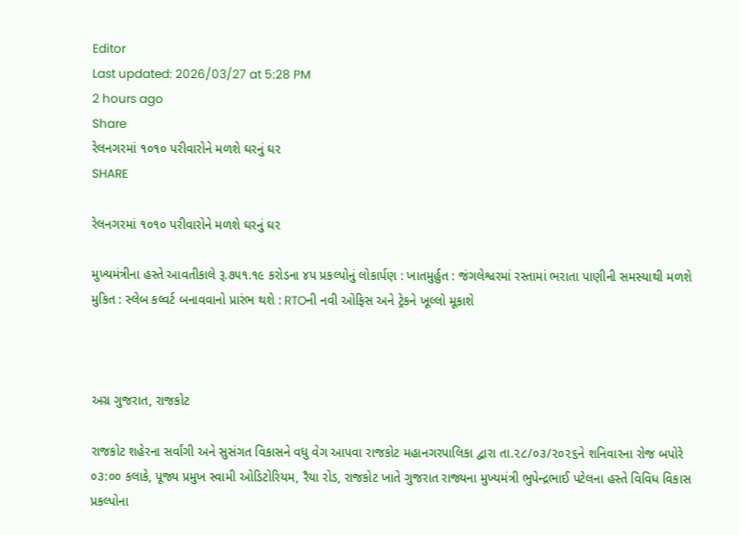Editor
Last updated: 2026/03/27 at 5:28 PM
2 hours ago
Share
રેલનગરમાં ૧૦૧૦ પરીવારોને મળશે ઘરનું ઘર
SHARE

રેલનગરમાં ૧૦૧૦ પરીવારોને મળશે ઘરનું ઘર

મુખ્યમંત્રીના હસ્તે આવતીકાલે રૂ.૭૫૧.૧૯ કરોડના ૪પ પ્રકલ્પોનું લોકાર્પણ : ખાતમુર્હુત : જંગલેશ્વરમાં રસ્તામાં ભરાતા પાણીની સમસ્યાથી મળશે મુકિત : સ્લેબ કલ્વર્ટ બનાવવાનો પ્રારંભ થશે : RTOની નવી ઓફિસ અને ટ્રેકને ખૂલ્લો મૂકાશે



અગ્ર ગુજરાત, રાજકોટ

રાજકોટ શહેરના સર્વાંગી અને સુસંગત વિકાસને વધુ વેગ આપવા રાજકોટ મહાનગરપાલિકા દ્વારા તા.૨૮/૦૩/૨૦૨૬ને શનિવારના રોજ બપોરે ૦૩:૦૦ કલાકે, પૂજ્ય પ્રમુખ સ્વામી ઓડિટોરિયમ, રૈયા રોડ, રાજકોટ ખાતે ગુજરાત રાજ્યના મુખ્યમંત્રી ભુપેન્દ્રભાઈ પટેલના હસ્તે વિવિધ વિકાસ પ્રકલ્પોના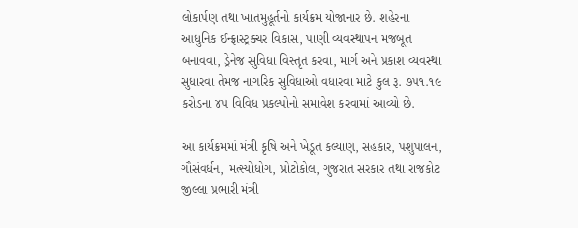લોકાર્પણ તથા ખાતમુહૂર્તનો કાર્યક્રમ યોજાનાર છે. શહેરના આધુનિક ઈન્ફ્રાસ્ટ્રક્ચર વિકાસ, પાણી વ્યવસ્થાપન મજબૂત બનાવવા, ડ્રેનેજ સુવિધા વિસ્તૃત કરવા, માર્ગ અને પ્રકાશ વ્યવસ્થા સુધારવા તેમજ નાગરિક સુવિધાઓ વધારવા માટે કુલ રૂ. ૭૫૧.૧૯ કરોડના ૪૫ વિવિધ પ્રકલ્પોનો સમાવેશ કરવામાં આવ્યો છે.

આ કાર્યક્રમમાં મંત્રી કૃષિ અને ખેડૂત કલ્યાણ, સહકાર, પશુપાલન, ગૌસંવર્ધન, મત્સ્યોધોગ, પ્રોટોકોલ, ગુજરાત સરકાર તથા રાજકોટ જીલ્લા પ્રભારી મંત્રી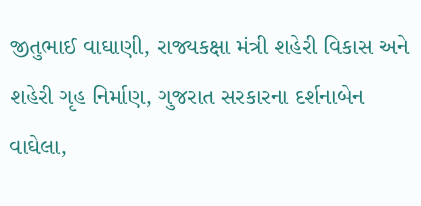જીતુભાઈ વાઘાણી, રાજ્યકક્ષા મંત્રી શહેરી વિકાસ અને શહેરી ગૃહ નિર્માણ, ગુજરાત સરકારના દર્શનાબેન વાઘેલા,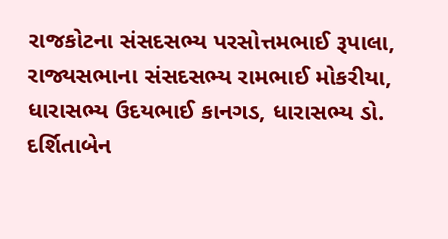રાજકોટના સંસદસભ્ય પરસોત્તમભાઈ રૂપાલા, રાજ્યસભાના સંસદસભ્ય રામભાઈ મોકરીયા, ધારાસભ્ય ઉદયભાઈ કાનગડ, ધારાસભ્ય ડો. દર્શિતાબેન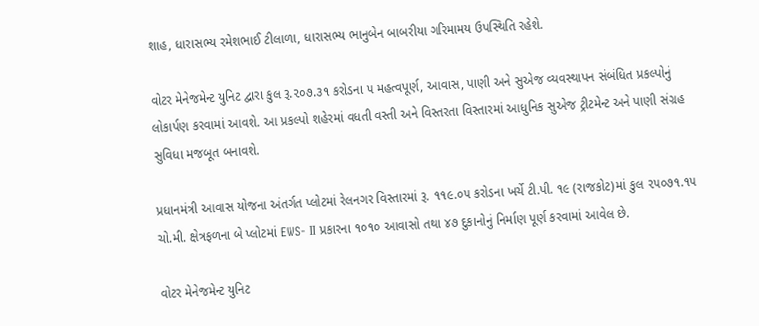શાહ, ધારાસભ્ય રમેશભાઈ ટીલાળા, ધારાસભ્ય ભાનુબેન બાબરીયા ગરિમામય ઉપસ્થિતિ રહેશે.

વોટર મેનેજમેન્ટ યુનિટ દ્વારા કુલ રૂ.૨૦૭.૩૧ કરોડના ૫ મહત્વપૂર્ણ, આવાસ, પાણી અને સુએજ વ્યવસ્થાપન સંબંધિત પ્રકલ્પોનું લોકાર્પણ કરવામાં આવશે. આ પ્રકલ્પો શહેરમાં વધતી વસ્તી અને વિસ્તરતા વિસ્તારમાં આધુનિક સુએજ ટ્રીટમેન્ટ અને પાણી સંગ્રહ સુવિધા મજબૂત બનાવશે.

પ્રધાનમંત્રી આવાસ યોજના અંતર્ગત પ્લોટમાં રેલનગર વિસ્તારમાં રૂ. ૧૧૯.૦૫ કરોડના ખર્ચે ટી.પી. ૧૯ (રાજકોટ)માં કુલ ૨૫૦૭૧.૧૫ ચો.મી. ક્ષેત્રફળના બે પ્લોટમાં EWS- II પ્રકારના ૧૦૧૦ આવાસો તથા ૪૭ દુકાનોનું નિર્માણ પૂર્ણ કરવામાં આવેલ છે.

વોટર મેનેજમેન્ટ યુનિટ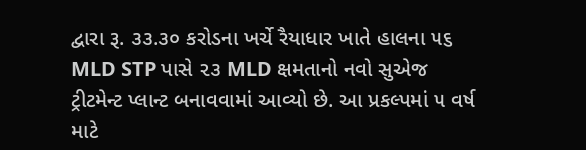દ્વારા રૂ. ૩૩.૩૦ કરોડના ખર્ચે રૈયાધાર ખાતે હાલના ૫૬ MLD STP પાસે ૨૩ MLD ક્ષમતાનો નવો સુએજ ટ્રીટમેન્ટ પ્લાન્ટ બનાવવામાં આવ્યો છે. આ પ્રકલ્પમાં ૫ વર્ષ માટે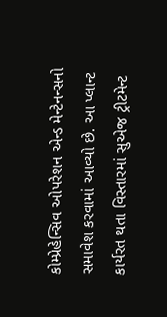કોમ્પ્રેહેન્સિવ ઓપરેશન એન્ડ મેન્ટેનન્સનો સમાવેશ કરવામાં આવ્યો છે. આ પ્લાન્ટ કાર્યરત થતા વિસ્તારમાં સુએજ ટ્રીટમેન્ટ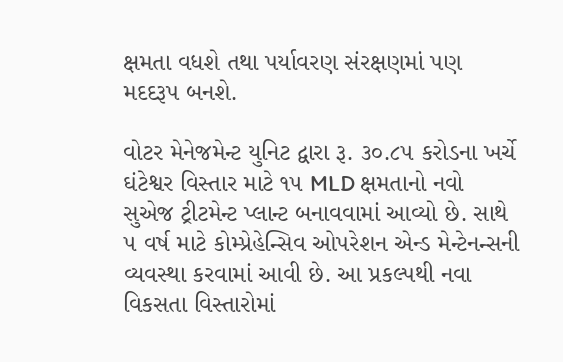ક્ષમતા વધશે તથા પર્યાવરણ સંરક્ષણમાં પણ મદદરૂપ બનશે.

વોટર મેનેજમેન્ટ યુનિટ દ્વારા રૂ. ૩૦.૮૫ કરોડના ખર્ચે ઘંટેશ્વર વિસ્તાર માટે ૧૫ MLD ક્ષમતાનો નવો સુએજ ટ્રીટમેન્ટ પ્લાન્ટ બનાવવામાં આવ્યો છે. સાથે ૫ વર્ષ માટે કોમ્પ્રેહેન્સિવ ઓપરેશન એન્ડ મેન્ટેનન્સની વ્યવસ્થા કરવામાં આવી છે. આ પ્રકલ્પથી નવા વિકસતા વિસ્તારોમાં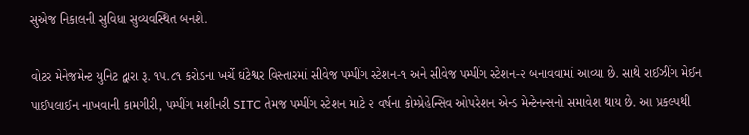સુએજ નિકાલની સુવિધા સુવ્યવસ્થિત બનશે.

વોટર મેનેજમેન્ટ યુનિટ દ્વારા રૂ. ૧૫.૮૧ કરોડના ખર્ચે ઘંટેશ્વર વિસ્તારમાં સીવેજ પમ્પીંગ સ્ટેશન-૧ અને સીવેજ પમ્પીંગ સ્ટેશન-૨ બનાવવામાં આવ્યા છે. સાથે રાઈઝીંગ મેઈન પાઈપલાઈન નાખવાની કામગીરી, પમ્પીંગ મશીનરી SITC તેમજ પમ્પીંગ સ્ટેશન માટે ૨ વર્ષના કોમ્પ્રેહેન્સિવ ઓપરેશન એન્ડ મેન્ટેનન્સનો સમાવેશ થાય છે. આ પ્રકલ્પથી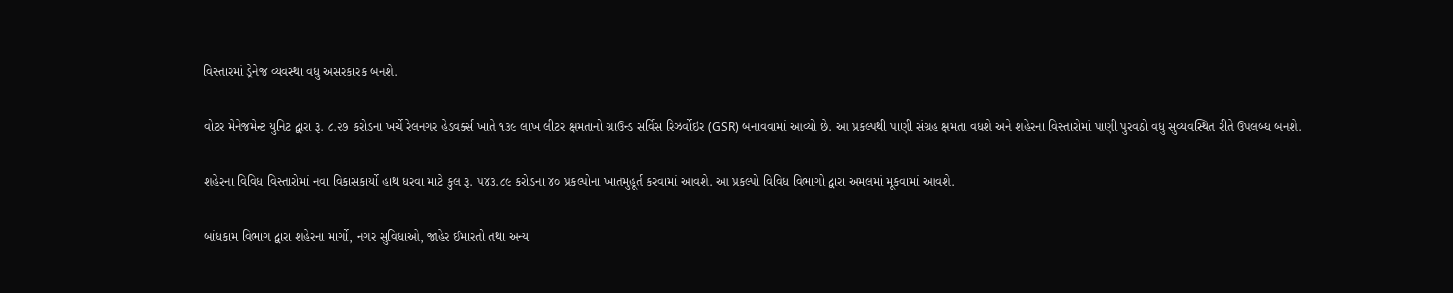વિસ્તારમાં ડ્રેનેજ વ્યવસ્થા વધુ અસરકારક બનશે.

વોટર મેનેજમેન્ટ યુનિટ દ્વારા રૂ. ૮.૨૭ કરોડના ખર્ચે રેલનગર હેડવર્ક્સ ખાતે ૧૩૯ લાખ લીટર ક્ષમતાનો ગ્રાઉન્ડ સર્વિસ રિઝર્વોઇર (GSR) બનાવવામાં આવ્યો છે. આ પ્રકલ્પથી પાણી સંગ્રહ ક્ષમતા વધશે અને શહેરના વિસ્તારોમાં પાણી પુરવઠો વધુ સુવ્યવસ્થિત રીતે ઉપલબ્ધ બનશે.

શહેરના વિવિધ વિસ્તારોમાં નવા વિકાસકાર્યો હાથ ધરવા માટે કુલ રૂ. ૫૪૩.૮૯ કરોડના ૪૦ પ્રકલ્પોના ખાતમુહૂર્ત કરવામાં આવશે. આ પ્રકલ્પો વિવિધ વિભાગો દ્વારા અમલમાં મૂકવામાં આવશે.

બાંધકામ વિભાગ દ્વારા શહેરના માર્ગો, નગર સુવિધાઓ, જાહેર ઈમારતો તથા અન્ય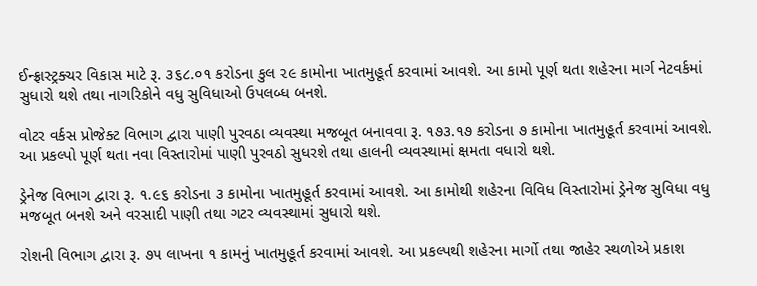ઈન્ફ્રાસ્ટ્રક્ચર વિકાસ માટે રૂ. ૩૬૮.૦૧ કરોડના કુલ ૨૯ કામોના ખાતમુહૂર્ત કરવામાં આવશે. આ કામો પૂર્ણ થતા શહેરના માર્ગ નેટવર્કમાં સુધારો થશે તથા નાગરિકોને વધુ સુવિધાઓ ઉપલબ્ધ બનશે.

વોટર વર્કસ પ્રોજેક્ટ વિભાગ દ્વારા પાણી પુરવઠા વ્યવસ્થા મજબૂત બનાવવા રૂ. ૧૭૩.૧૭ કરોડના ૭ કામોના ખાતમુહૂર્ત કરવામાં આવશે. આ પ્રકલ્પો પૂર્ણ થતા નવા વિસ્તારોમાં પાણી પુરવઠો સુધરશે તથા હાલની વ્યવસ્થામાં ક્ષમતા વધારો થશે.

ડ્રેનેજ વિભાગ દ્વારા રૂ. ૧.૯૬ કરોડના ૩ કામોના ખાતમુહૂર્ત કરવામાં આવશે. આ કામોથી શહેરના વિવિધ વિસ્તારોમાં ડ્રેનેજ સુવિધા વધુ મજબૂત બનશે અને વરસાદી પાણી તથા ગટર વ્યવસ્થામાં સુધારો થશે.

રોશની વિભાગ દ્વારા રૂ. ૭૫ લાખના ૧ કામનું ખાતમુહૂર્ત કરવામાં આવશે. આ પ્રકલ્પથી શહેરના માર્ગો તથા જાહેર સ્થળોએ પ્રકાશ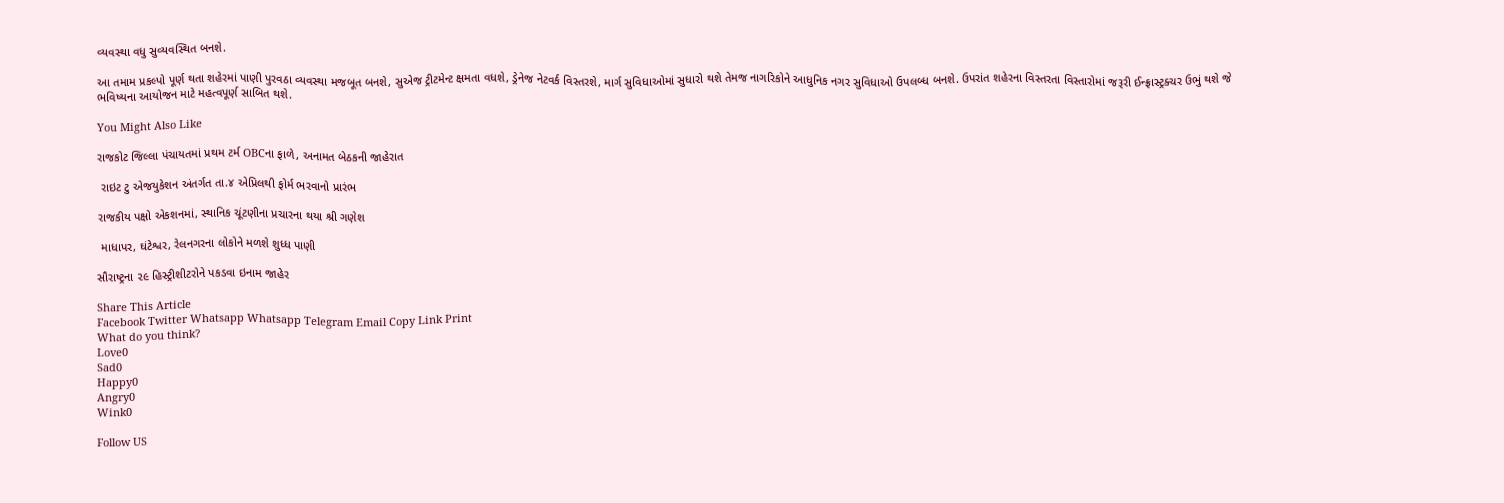વ્યવસ્થા વધુ સુવ્યવસ્થિત બનશે.

આ તમામ પ્રકલ્પો પૂર્ણ થતા શહેરમાં પાણી પુરવઠા વ્યવસ્થા મજબૂત બનશે, સુએજ ટ્રીટમેન્ટ ક્ષમતા વધશે, ડ્રેનેજ નેટવર્ક વિસ્તરશે, માર્ગ સુવિધાઓમાં સુધારો થશે તેમજ નાગરિકોને આધુનિક નગર સુવિધાઓ ઉપલબ્ધ બનશે. ઉપરાંત શહેરના વિસ્તરતા વિસ્તારોમાં જરૂરી ઈન્ફ્રાસ્ટ્રક્ચર ઉભું થશે જે ભવિષ્યના આયોજન માટે મહત્વપૂર્ણ સાબિત થશે.

You Might Also Like

રાજકોટ જિલ્લા પંચાયતમાં પ્રથમ ટર્મ OBCના ફાળે, અનામત બેઠકની જાહેરાત

 રાઇટ ટુ એજયુકેશન અંતર્ગત તા.૪ એપ્રિલથી ફોર્મ ભરવાનો પ્રારંભ

રાજકીય પક્ષો એકશનમાં, સ્થાનિક ચૂંટણીના પ્રચારના થયા શ્રી ગણેશ

 માધાપર, ઘંટેશ્વર, રેલનગરના લોકોને મળશે શુધ્ધ પાણી

સૌરાષ્ટ્રના ૨૯ હિસ્ટ્રીશીટરોને પકડવા ઇનામ જાહેર

Share This Article
Facebook Twitter Whatsapp Whatsapp Telegram Email Copy Link Print
What do you think?
Love0
Sad0
Happy0
Angry0
Wink0

Follow US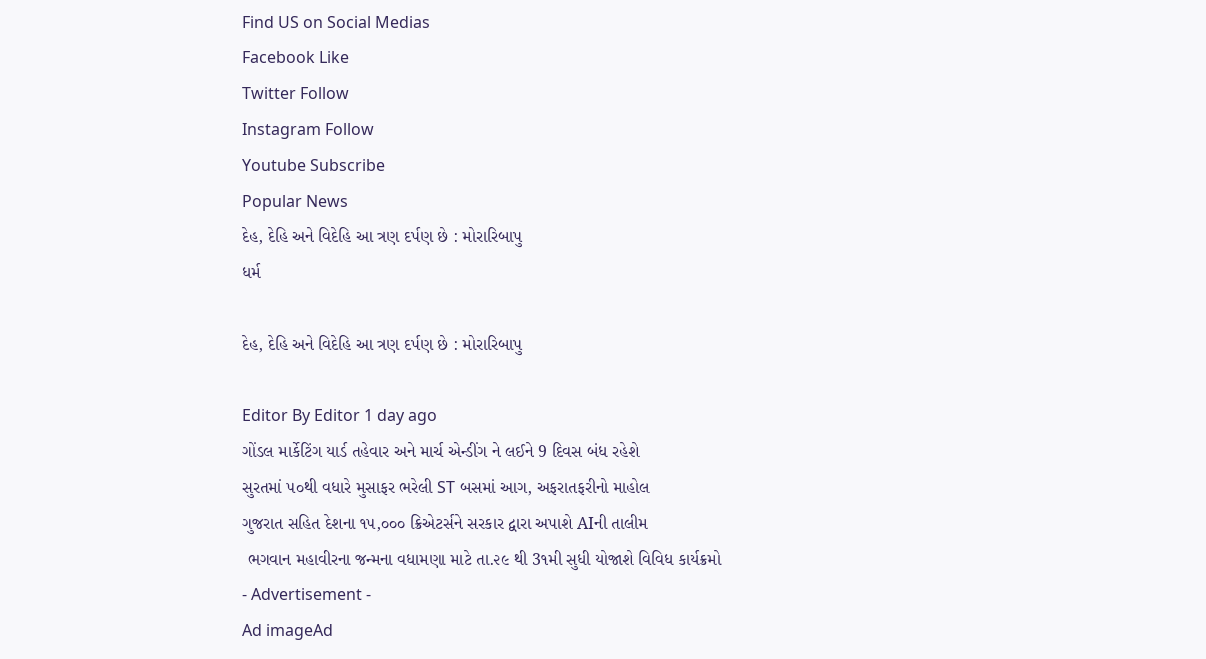Find US on Social Medias
Facebook Like
Twitter Follow
Instagram Follow
Youtube Subscribe
Popular News
દેહ, દેહિ અને વિદેહિ આ ત્રણ દર્પણ છે : મોરારિબાપુ
ધર્મ

દેહ, દેહિ અને વિદેહિ આ ત્રણ દર્પણ છે : મોરારિબાપુ

Editor By Editor 1 day ago
ગોંડલ માર્કેટિંગ યાર્ડ તહેવાર અને માર્ચ એન્ડીંગ ને લઈને 9 દિવસ બંધ રહેશે
સુરતમાં ૫૦થી વધારે મુસાફર ભરેલી ST બસમાં આગ, અફરાતફરીનો માહોલ
ગુજરાત સહિત દેશના ૧૫,૦૦૦ ક્રિએટર્સને સરકાર દ્વારા અપાશે AIની તાલીમ
 ભગવાન મહાવીરના જન્મના વધામણા માટે તા.૨૯ થી 3૧મી સુધી યોજાશે વિવિધ કાર્યક્રમો
- Advertisement -
Ad imageAd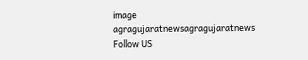image
agragujaratnewsagragujaratnews
Follow US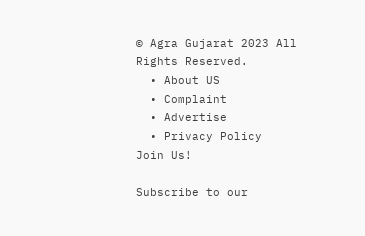© Agra Gujarat 2023 All Rights Reserved.
  • About US
  • Complaint
  • Advertise
  • Privacy Policy
Join Us!

Subscribe to our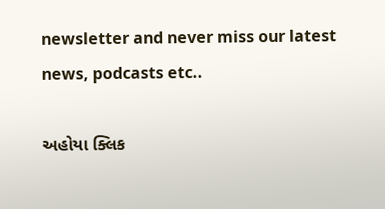newsletter and never miss our latest news, podcasts etc..

અહોયા ક્લિક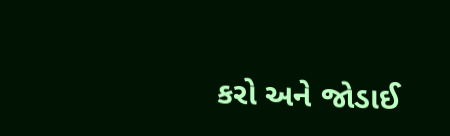કરો અને જોડાઈ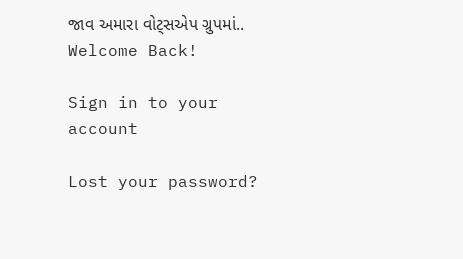જાવ અમારા વોટ્સએપ ગ્રુપમાં..
Welcome Back!

Sign in to your account

Lost your password?